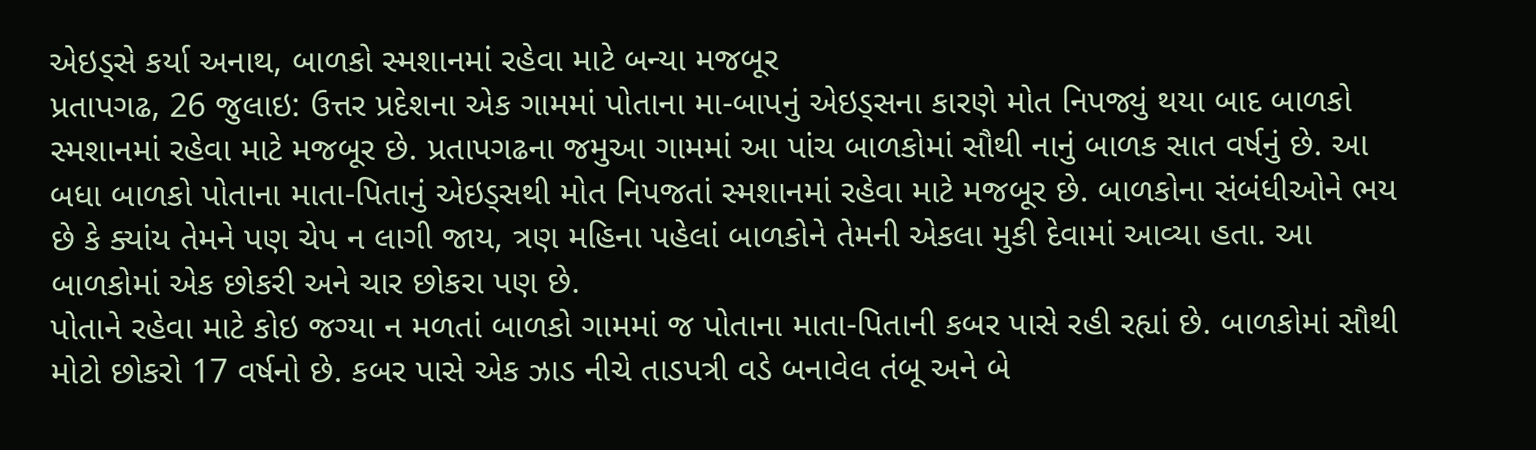એઇડ્સે કર્યા અનાથ, બાળકો સ્મશાનમાં રહેવા માટે બન્યા મજબૂર
પ્રતાપગઢ, 26 જુલાઇ: ઉત્તર પ્રદેશના એક ગામમાં પોતાના મા-બાપનું એઇડ્સના કારણે મોત નિપજ્યું થયા બાદ બાળકો સ્મશાનમાં રહેવા માટે મજબૂર છે. પ્રતાપગઢના જમુઆ ગામમાં આ પાંચ બાળકોમાં સૌથી નાનું બાળક સાત વર્ષનું છે. આ બધા બાળકો પોતાના માતા-પિતાનું એઇડ્સથી મોત નિપજતાં સ્મશાનમાં રહેવા માટે મજબૂર છે. બાળકોના સંબંધીઓને ભય છે કે ક્યાંય તેમને પણ ચેપ ન લાગી જાય, ત્રણ મહિના પહેલાં બાળકોને તેમની એકલા મુકી દેવામાં આવ્યા હતા. આ બાળકોમાં એક છોકરી અને ચાર છોકરા પણ છે.
પોતાને રહેવા માટે કોઇ જગ્યા ન મળતાં બાળકો ગામમાં જ પોતાના માતા-પિતાની કબર પાસે રહી રહ્યાં છે. બાળકોમાં સૌથી મોટો છોકરો 17 વર્ષનો છે. કબર પાસે એક ઝાડ નીચે તાડપત્રી વડે બનાવેલ તંબૂ અને બે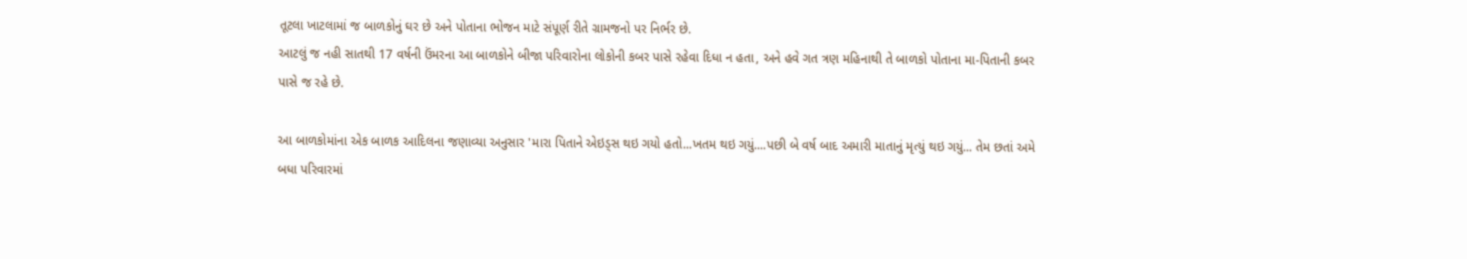તૂટલા ખાટલામાં જ બાળકોનું ઘર છે અને પોતાના ભોજન માટે સંપૂર્ણ રીતે ગ્રામજનો પર નિર્ભર છે.
આટલું જ નહી સાતથી 17 વર્ષની ઉંમરના આ બાળકોને બીજા પરિવારોના લોકોની કબર પાસે રહેવા દિધા ન હતા, અને હવે ગત ત્રણ મહિનાથી તે બાળકો પોતાના મા-પિતાની કબર પાસે જ રહે છે.

આ બાળકોમાંના એક બાળક આદિલના જણાવ્યા અનુસાર 'મારા પિતાને એઇડ્સ થઇ ગયો હતો...ખતમ થઇ ગયું....પછી બે વર્ષ બાદ અમારી માતાનું મૃત્યું થઇ ગયું... તેમ છતાં અમે બધા પરિવારમાં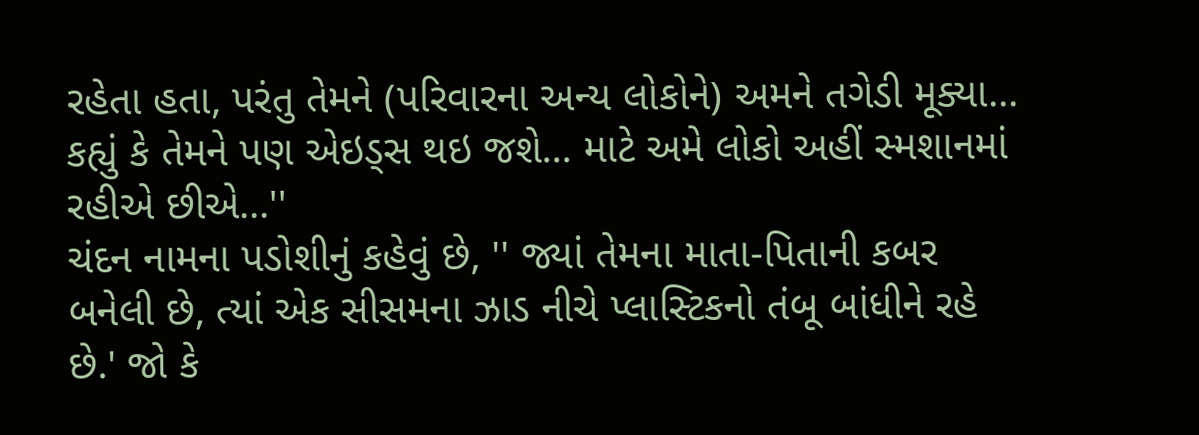રહેતા હતા, પરંતુ તેમને (પરિવારના અન્ય લોકોને) અમને તગેડી મૂક્યા... કહ્યું કે તેમને પણ એઇડ્સ થઇ જશે... માટે અમે લોકો અહીં સ્મશાનમાં રહીએ છીએ...''
ચંદન નામના પડોશીનું કહેવું છે, '' જ્યાં તેમના માતા-પિતાની કબર બનેલી છે, ત્યાં એક સીસમના ઝાડ નીચે પ્લાસ્ટિકનો તંબૂ બાંધીને રહે છે.' જો કે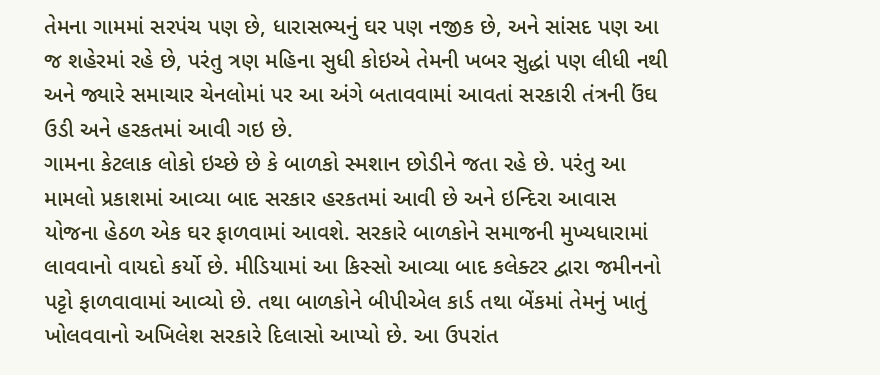તેમના ગામમાં સરપંચ પણ છે, ધારાસભ્યનું ઘર પણ નજીક છે, અને સાંસદ પણ આ જ શહેરમાં રહે છે, પરંતુ ત્રણ મહિના સુધી કોઇએ તેમની ખબર સુદ્ધાં પણ લીધી નથી અને જ્યારે સમાચાર ચેનલોમાં પર આ અંગે બતાવવામાં આવતાં સરકારી તંત્રની ઉંઘ ઉડી અને હરકતમાં આવી ગઇ છે.
ગામના કેટલાક લોકો ઇચ્છે છે કે બાળકો સ્મશાન છોડીને જતા રહે છે. પરંતુ આ મામલો પ્રકાશમાં આવ્યા બાદ સરકાર હરકતમાં આવી છે અને ઇન્દિરા આવાસ યોજના હેઠળ એક ઘર ફાળવામાં આવશે. સરકારે બાળકોને સમાજની મુખ્યધારામાં લાવવાનો વાયદો કર્યો છે. મીડિયામાં આ કિસ્સો આવ્યા બાદ કલેક્ટર દ્વારા જમીનનો પટ્ટો ફાળવાવામાં આવ્યો છે. તથા બાળકોને બીપીએલ કાર્ડ તથા બેંકમાં તેમનું ખાતું ખોલવવાનો અખિલેશ સરકારે દિલાસો આપ્યો છે. આ ઉપરાંત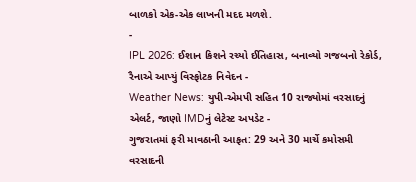બાળકો એક-એક લાખની મદદ મળશે.
-
IPL 2026: ઈશાન કિશને રચ્યો ઈતિહાસ, બનાવ્યો ગજબનો રેકોર્ડ, રૈનાએ આપ્યું વિસ્ફોટક નિવેદન -
Weather News: યુપી-એમપી સહિત 10 રાજ્યોમાં વરસાદનું એલર્ટ, જાણો IMDનું લેટેસ્ટ અપડેટ -
ગુજરાતમાં ફરી માવઠાની આફત: 29 અને 30 માર્ચે કમોસમી વરસાદની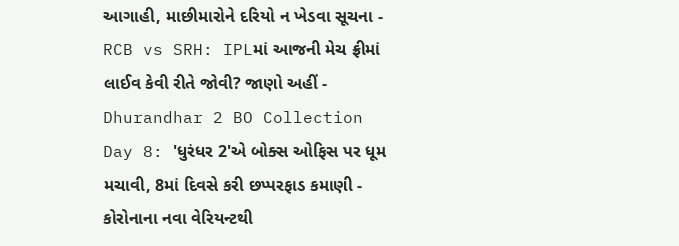આગાહી, માછીમારોને દરિયો ન ખેડવા સૂચના -
RCB vs SRH: IPLમાં આજની મેચ ફ્રીમાં લાઈવ કેવી રીતે જોવી? જાણો અહીં -
Dhurandhar 2 BO Collection Day 8: 'ધુરંધર 2'એ બોક્સ ઓફિસ પર ધૂમ મચાવી, 8માં દિવસે કરી છપ્પરફાડ કમાણી -
કોરોનાના નવા વેરિયન્ટથી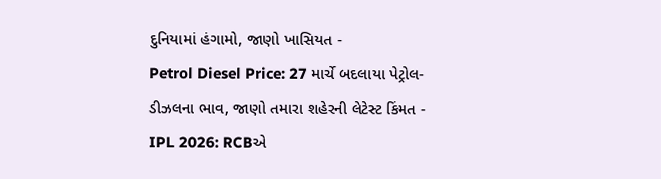દુનિયામાં હંગામો, જાણો ખાસિયત -
Petrol Diesel Price: 27 માર્ચે બદલાયા પેટ્રોલ-ડીઝલના ભાવ, જાણો તમારા શહેરની લેટેસ્ટ કિંમત -
IPL 2026: RCBએ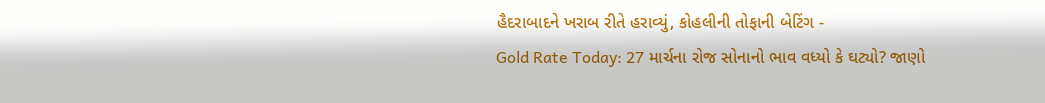હૈદરાબાદને ખરાબ રીતે હરાવ્યું, કોહલીની તોફાની બેટિંગ -
Gold Rate Today: 27 માર્ચના રોજ સોનાનો ભાવ વધ્યો કે ઘટ્યો? જાણો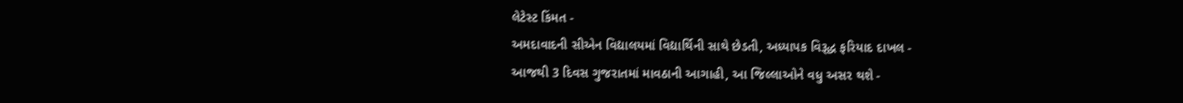લેટેસ્ટ કિંમત -
અમદાવાદની સીએન વિદ્યાલયમાં વિદ્યાર્થિની સાથે છેડતી, અધ્યાપક વિરૂદ્ધ ફરિયાદ દાખલ -
આજથી 3 દિવસ ગુજરાતમાં માવઠાની આગાહી, આ જિલ્લાઓને વધુ અસર થશે -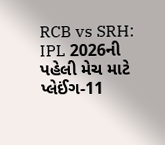RCB vs SRH: IPL 2026ની પહેલી મેચ માટે પ્લેઈંગ-11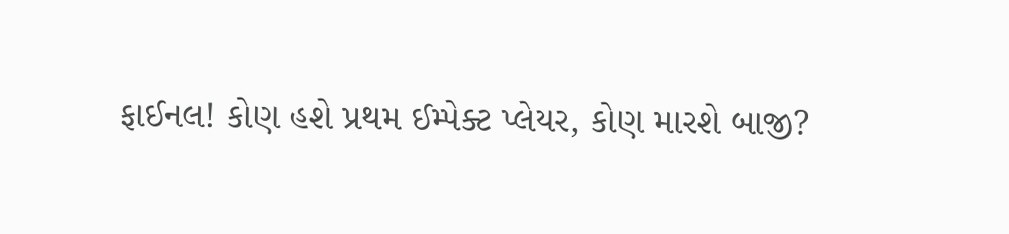ફાઈનલ! કોણ હશે પ્રથમ ઈમ્પેક્ટ પ્લેયર, કોણ મારશે બાજી?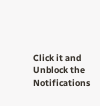Click it and Unblock the Notifications